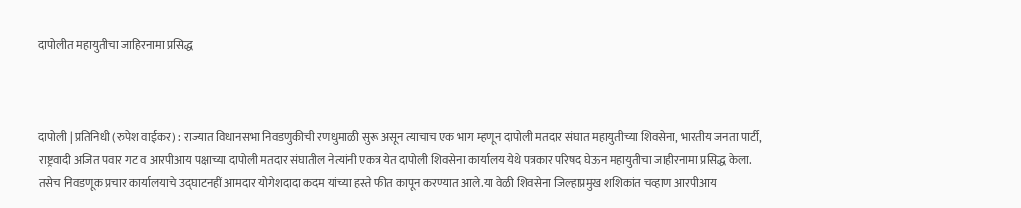दापोलीत महायुतीचा जाहिरनामा प्रसिद्ध



दापोली | प्रतिनिधी (रुपेश वाईकर) : राज्यात विधानसभा निवडणुकीची रणधुमाळी सुरू असून त्याचाच एक भाग म्हणून दापोली मतदार संघात महायुतीच्या शिवसेना, भारतीय जनता पार्टी, राष्ट्रवादी अजित पवार गट व आरपीआय पक्षाच्या दापोली मतदार संघातील नेत्यांनी एकत्र येत दापोली शिवसेना कार्यालय येथे पत्रकार परिषद घेऊन महायुतीचा जाहीरनामा प्रसिद्ध केला. तसेच निवडणूक प्रचार कार्यालयाचे उ‌द्घाटनहीं आमदार योगेशदादा कदम यांच्या हस्ते फीत कापून करण्यात आले.या वेळी शिवसेना जिल्हाप्रमुख शशिकांत चव्हाण आरपीआय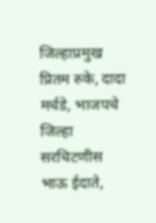जिल्हाप्रमुख प्रितम रुके, दादा मर्चडे, भाजपचे जिल्हा सरचिटणीस भाऊ ईदाते,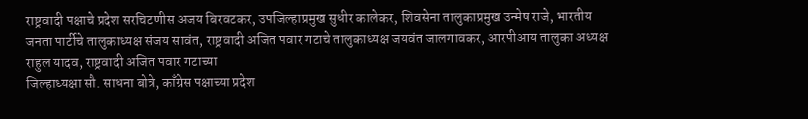राष्ट्रवादी पक्षाचे प्रदेश सरचिटणीस अजय बिरवटकर, उपजिल्हाप्रमुख सुधीर कालेकर, शिवसेना तालुकाप्रमुख उन्मेष राजे, भारतीय जनता पार्टीचे तालुकाध्यक्ष संजय सावंत, राष्ट्रवादी अजित पवार गटाचे तालुकाध्यक्ष जयवंत जालगावकर, आरपीआय तालुका अध्यक्ष राहुल यादव, राष्ट्रवादी अजित पवार गटाच्या
जिल्हाध्यक्षा सौ. साधना बोत्रे, काँग्रेस पक्षाच्या प्रदेश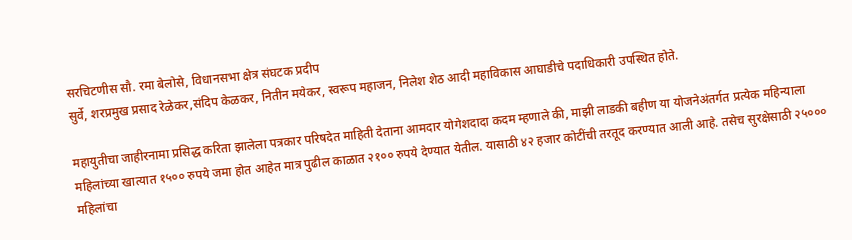सरचिटणीस सौ. रमा बेलोसे, विधानसभा क्षेत्र संघटक प्रदीप
सुर्वे, शरप्रमुख प्रसाद रेळेकर,संदिप केळकर, नितीन मयेकर, स्वरूप महाजन, निलेश शेठ आदी महाविकास आघाडीचे पदाधिकारी उपस्थित होते.

महायुतीचा जाहीरनामा प्रसिद्ध करिता झालेला पत्रकार परिषदेत माहिती देताना आमदार योगेशदादा कदम म्हणाले की, माझी लाडकी बहीण या योजनेअंतर्गत प्रत्येक महिन्याला महिलांच्या खात्यात १५०० रुपये जमा होत आहेत मात्र पुढील काळात २१०० रुपये देण्यात येतील. यासाठी ४२ हजार कोटींची तरतूद करण्यात आली आहे. तसेच सुरक्षेसाठी २५००० महिलांचा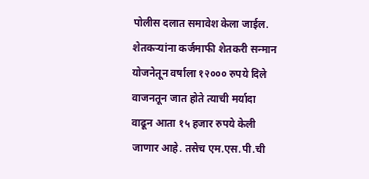पोलीस दलात समावेश केला जाईल. शेतकऱ्यांना कर्जमाफी शेतकरी सन्मान योजनेतून वर्षाला १२००० रुपये दिले वाजनतून जात होते त्याची मर्यादा वाढून आता १५ हजार रुपये केली जाणार आहे. तसेच एम.एस.पी.ची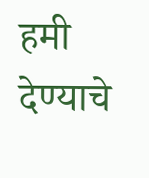हमी देण्याचे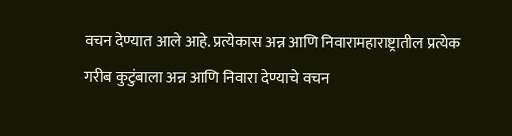वचन देण्यात आले आहे. प्रत्येकास अन्न आणि निवारामहाराष्ट्रातील प्रत्येक गरीब कुटुंबाला अन्न आणि निवारा देण्याचे वचन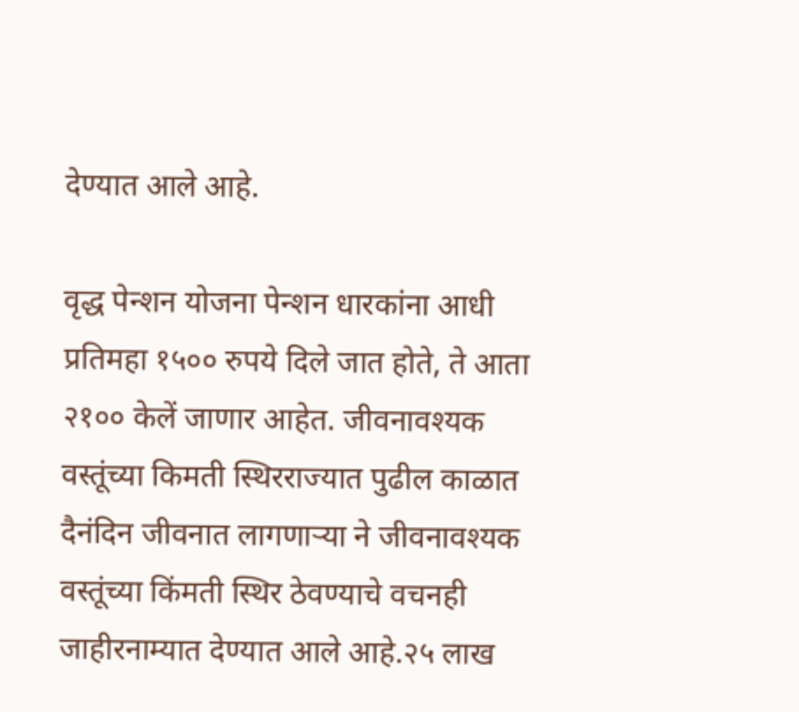देण्यात आले आहे.

वृद्ध पेन्शन योजना पेन्शन धारकांना आधी प्रतिमहा १५०० रुपये दिले जात होते, ते आता २१०० केलें जाणार आहेत. जीवनावश्यक वस्तूंच्या किमती स्थिरराज्यात पुढील काळात
दैनंदिन जीवनात लागणाऱ्या ने जीवनावश्यक वस्तूंच्या किंमती स्थिर ठेवण्याचे वचनही जाहीरनाम्यात देण्यात आले आहे.२५ लाख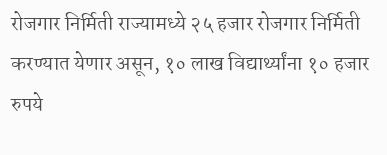रोजगार निर्मिती राज्यामध्ये २५ हजार रोजगार निर्मिती करण्यात येणार असून, १० लाख विद्यार्थ्यांना १० हजार रुपये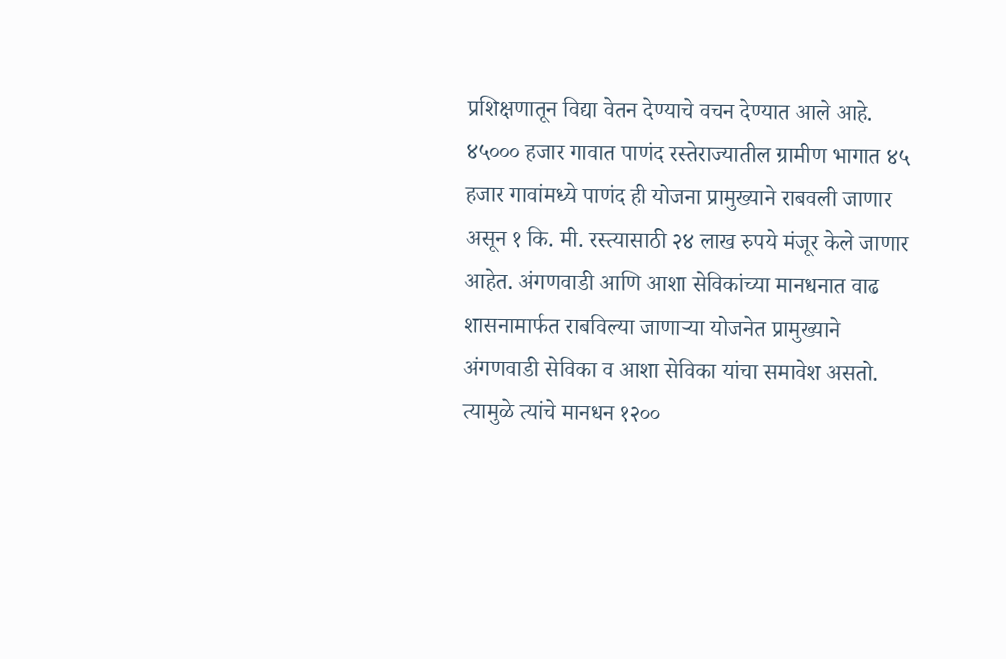प्रशिक्षणातून विद्या वेतन देण्याचे वचन देण्यात आले आहे. ४५००० हजार गावात पाणंद रस्तेराज्यातील ग्रामीण भागात ४५ हजार गावांमध्ये पाणंद ही योजना प्रामुख्याने राबवली जाणार असून १ कि. मी. रस्त्यासाठी २४ लाख रुपये मंजूर केले जाणार आहेत. अंगणवाडी आणि आशा सेविकांच्या मानधनात वाढ शासनामार्फत राबविल्या जाणाऱ्या योजनेत प्रामुख्याने अंगणवाडी सेविका व आशा सेविका यांचा समावेश असतो. त्यामुळे त्यांचे मानधन १२००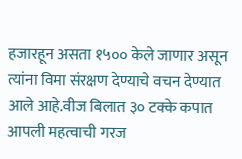हजारहून असता १५०० केले जाणार असून त्यांना विमा संरक्षण देण्याचे वचन देण्यात आले आहे.वीज बिलात ३० टक्के कपात आपली महत्वाची गरज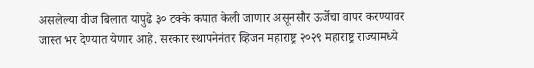असलेल्या वीज बिलात यापुढे ३० टक्के कपात केली जाणार असूनसौर ऊर्जेचा वापर करण्यावर जास्त भर देण्यात येणार आहे. सरकार स्थापनेनंतर व्हिजन महाराष्ट्र २०२९ महाराष्ट्र राज्यामध्ये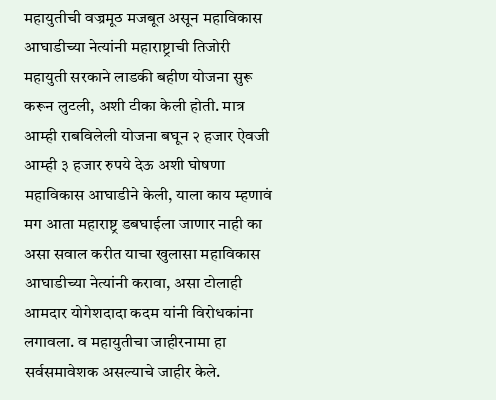महायुतीची वज्रमूठ मजबूत असून महाविकास आघाडीच्या नेत्यांनी महाराष्ट्राची तिजोरी महायुती सरकाने लाडकी बहीण योजना सुरू करून लुटली, अशी टीका केली होती. मात्र आम्ही राबविलेली योजना बघून २ हजार ऐवजी आम्ही ३ हजार रुपये देऊ अशी घोषणा महाविकास आघाडीने केली, याला काय म्हणावं मग आता महाराष्ट्र डबघाईला जाणार नाही का असा सवाल करीत याचा खुलासा महाविकास आघाडीच्या नेत्यांनी करावा, असा टोलाही आमदार योगेशदादा कदम यांनी विरोधकांना लगावला. व महायुतीचा जाहीरनामा हा सर्वसमावेशक असल्याचे जाहीर केले.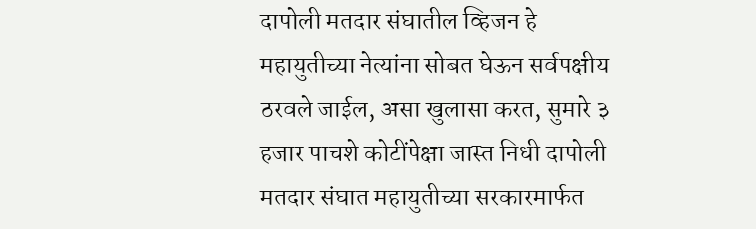दापोली मतदार संघातील व्हिजन हे महायुतीच्या नेत्यांना सोबत घेऊन सर्वपक्षीय ठरवले जाईल, असा खुलासा करत, सुमारे ३ हजार पाचशे कोटींपेक्षा जास्त निधी दापोली मतदार संघात महायुतीच्या सरकारमार्फत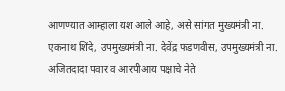आणण्यात आम्हाला यश आले आहे, असे सांगत मुख्यमंत्री ना. एकनाथ शिंदे, उपमुख्यमंत्री ना. देवेंद्र फडणवीस, उपमुख्यमंत्री ना. अजितदादा पवार व आरपीआय पक्षाचे नेते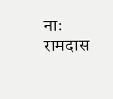नाः रामदास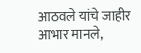आठवले यांचे जाहीर आभार मानले,